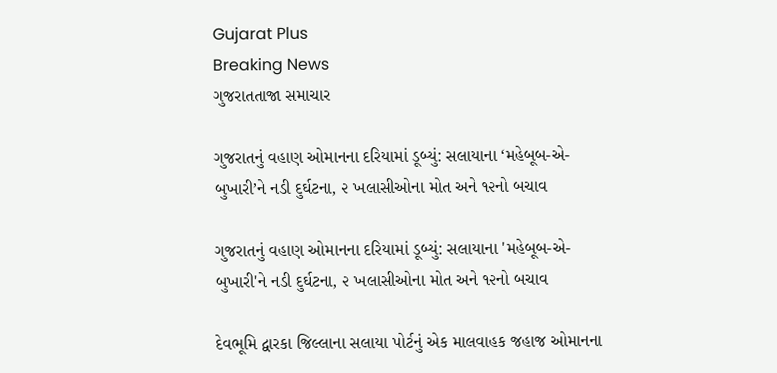Gujarat Plus
Breaking News
ગુજરાતતાજા સમાચાર

ગુજરાતનું વહાણ ઓમાનના દરિયામાં ડૂબ્યું: સલાયાના ‘મહેબૂબ-એ-બુખારી’ને નડી દુર્ઘટના, ૨ ખલાસીઓના મોત અને ૧૨નો બચાવ

ગુજરાતનું વહાણ ઓમાનના દરિયામાં ડૂબ્યું: સલાયાના 'મહેબૂબ-એ-બુખારી'ને નડી દુર્ઘટના, ૨ ખલાસીઓના મોત અને ૧૨નો બચાવ

દેવભૂમિ દ્વારકા જિલ્લાના સલાયા પોર્ટનું એક માલવાહક જહાજ ઓમાનના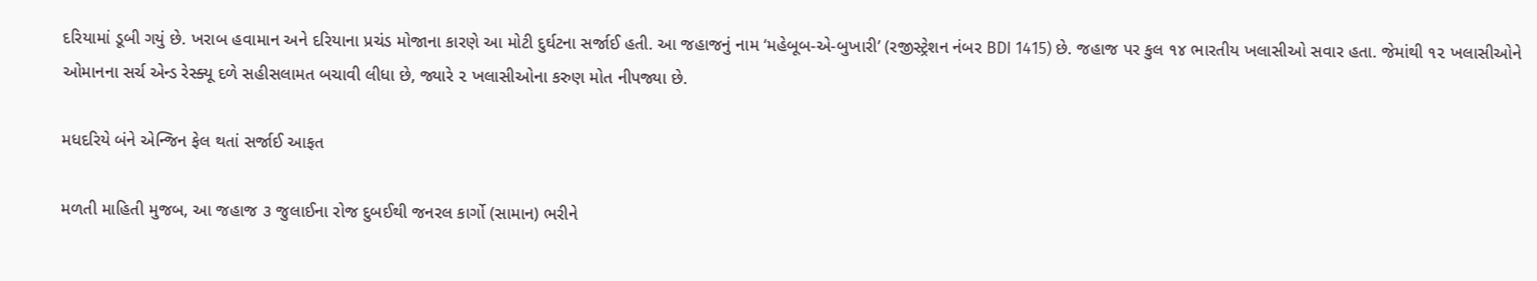દરિયામાં ડૂબી ગયું છે. ખરાબ હવામાન અને દરિયાના પ્રચંડ મોજાના કારણે આ મોટી દુર્ઘટના સર્જાઈ હતી. આ જહાજનું નામ ‘મહેબૂબ-એ-બુખારી’ (રજીસ્ટ્રેશન નંબર BDI 1415) છે. જહાજ પર કુલ ૧૪ ભારતીય ખલાસીઓ સવાર હતા. જેમાંથી ૧૨ ખલાસીઓને ઓમાનના સર્ચ એન્ડ રેસ્ક્યૂ દળે સહીસલામત બચાવી લીધા છે, જ્યારે ૨ ખલાસીઓના કરુણ મોત નીપજ્યા છે.

મધદરિયે બંને એન્જિન ફેલ થતાં સર્જાઈ આફત

મળતી માહિતી મુજબ, આ જહાજ ૩ જુલાઈના રોજ દુબઈથી જનરલ કાર્ગો (સામાન) ભરીને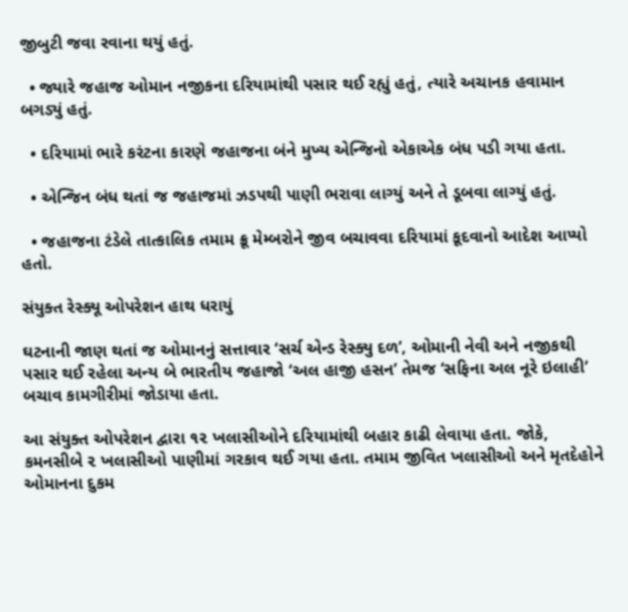જીબુટી જવા રવાના થયું હતું.

  • જ્યારે જહાજ ઓમાન નજીકના દરિયામાંથી પસાર થઈ રહ્યું હતું, ત્યારે અચાનક હવામાન બગડ્યું હતું.

  • દરિયામાં ભારે કરંટના કારણે જહાજના બંને મુખ્ય એન્જિનો એકાએક બંધ પડી ગયા હતા.

  • એન્જિન બંધ થતાં જ જહાજમાં ઝડપથી પાણી ભરાવા લાગ્યું અને તે ડૂબવા લાગ્યું હતું.

  • જહાજના ટંડેલે તાત્કાલિક તમામ ક્રૂ મેમ્બરોને જીવ બચાવવા દરિયામાં કૂદવાનો આદેશ આપ્યો હતો.

સંયુક્ત રેસ્ક્યૂ ઓપરેશન હાથ ધરાયું

ઘટનાની જાણ થતાં જ ઓમાનનું સત્તાવાર ‘સર્ચ એન્ડ રેસ્ક્યુ દળ’, ઓમાની નેવી અને નજીકથી પસાર થઈ રહેલા અન્ય બે ભારતીય જહાજો ‘અલ હાજી હસન’ તેમજ ‘સફિના અલ નૂરે ઇલાહી’ બચાવ કામગીરીમાં જોડાયા હતા.

આ સંયુક્ત ઓપરેશન દ્વારા ૧૨ ખલાસીઓને દરિયામાંથી બહાર કાઢી લેવાયા હતા. જોકે, કમનસીબે ૨ ખલાસીઓ પાણીમાં ગરકાવ થઈ ગયા હતા. તમામ જીવિત ખલાસીઓ અને મૃતદેહોને ઓમાનના દુકમ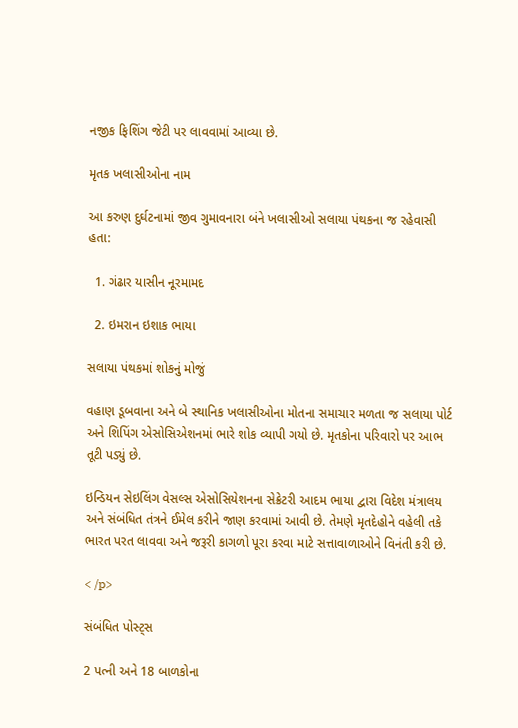નજીક ફિશિંગ જેટી પર લાવવામાં આવ્યા છે.

મૃતક ખલાસીઓના નામ

આ કરુણ દુર્ઘટનામાં જીવ ગુમાવનારા બંને ખલાસીઓ સલાયા પંથકના જ રહેવાસી હતા:

  1. ગંઢાર યાસીન નૂરમામદ

  2. ઇમરાન ઇશાક ભાયા

સલાયા પંથકમાં શોકનું મોજું

વહાણ ડૂબવાના અને બે સ્થાનિક ખલાસીઓના મોતના સમાચાર મળતા જ સલાયા પોર્ટ અને શિપિંગ એસોસિએશનમાં ભારે શોક વ્યાપી ગયો છે. મૃતકોના પરિવારો પર આભ તૂટી પડ્યું છે.

ઇન્ડિયન સેઇલિંગ વેસલ્સ એસોસિયેશનના સેક્રેટરી આદમ ભાયા દ્વારા વિદેશ મંત્રાલય અને સંબંધિત તંત્રને ઈમેલ કરીને જાણ કરવામાં આવી છે. તેમણે મૃતદેહોને વહેલી તકે ભારત પરત લાવવા અને જરૂરી કાગળો પૂરા કરવા માટે સત્તાવાળાઓને વિનંતી કરી છે.

< /p>

સંબંધિત પોસ્ટ્સ

2 પત્ની અને 18 બાળકોના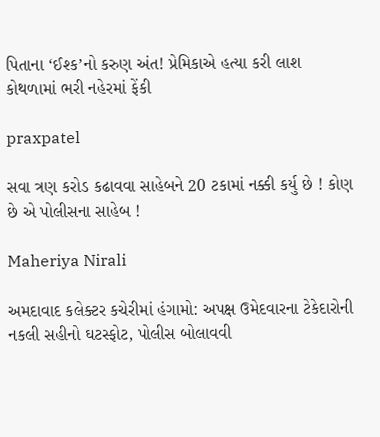પિતાના ‘ઈશ્ક’નો કરુણ અંત! પ્રેમિકાએ હત્યા કરી લાશ કોથળામાં ભરી નહેરમાં ફેંકી

praxpatel

સવા ત્રણ કરોડ કઢાવવા સાહેબને 20 ટકામાં નક્કી કર્યુ છે ! કોણ છે એ પોલીસના સાહેબ !

Maheriya Nirali

અમદાવાદ કલેક્ટર કચેરીમાં હંગામો: અપક્ષ ઉમેદવારના ટેકેદારોની નકલી સહીનો ઘટસ્ફોટ, પોલીસ બોલાવવી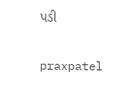પડી

praxpatel